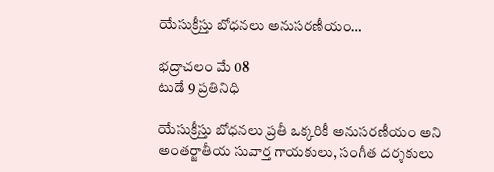యేసుక్రీస్తు బోధనలు అనుసరణీయం…

భద్రాచలం మే 08
టుడే 9 ప్రతినిధి

యేసుక్రీస్తు బోధనలు ప్రతీ ఒక్కరికీ అనుసరణీయం అని అంతర్జాతీయ సువార్త గాయకులు, సంగీత దర్శకులు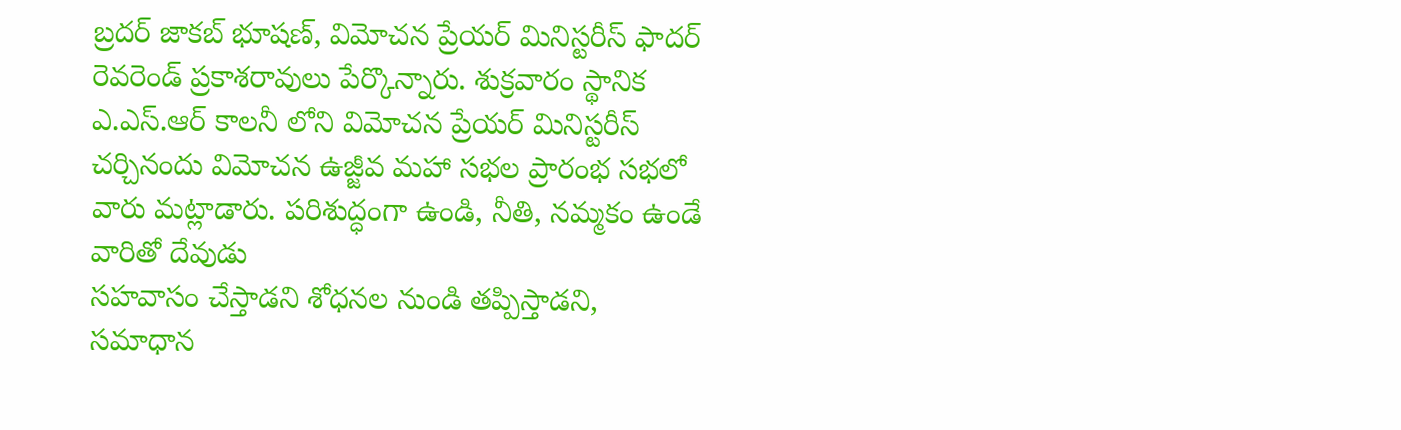బ్రదర్ జాకబ్ భూషణ్, విమోచన ప్రేయర్ మినిస్టరీస్ ఫాదర్ రెవరెండ్ ప్రకాశరావులు పేర్కొన్నారు. శుక్రవారం స్థానిక ఎ.ఎస్.ఆర్ కాలనీ లోని విమోచన ప్రేయర్ మినిస్టరీస్ చర్చినందు విమోచన ఉజ్జీవ మహా సభల ప్రారంభ సభలో వారు మట్లాడారు. పరిశుద్ధంగా ఉండి, నీతి, నమ్మకం ఉండే వారితో దేవుడు
సహవాసం చేస్తాడని శోధనల నుండి తప్పిస్తాడని,
సమాధాన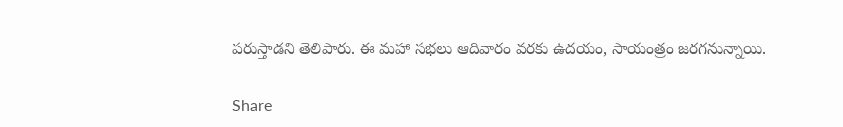పరుస్తాడని తెలిపారు. ఈ మహా సభలు ఆదివారం వరకు ఉదయం, సాయంత్రం జరగనున్నాయి.

Share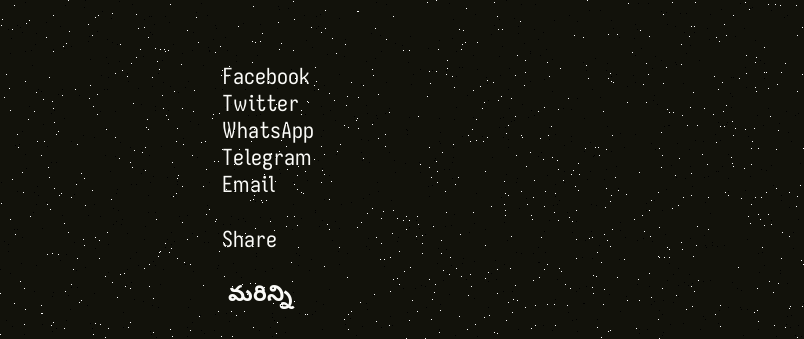Facebook
Twitter
WhatsApp
Telegram
Email

Share

 మరిన్ని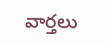వార్తలు